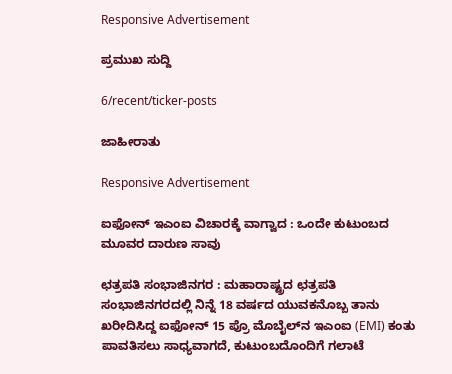Responsive Advertisement

ಪ್ರಮುಖ ಸುದ್ದಿ

6/recent/ticker-posts

ಜಾಹೀರಾತು

Responsive Advertisement

ಐಫೋನ್ ಇಎಂಐ ವಿಚಾರಕ್ಕೆ ವಾಗ್ವಾದ : ಒಂದೇ ಕುಟುಂಬದ ಮೂವರ ದಾರುಣ ಸಾವು

ಛತ್ರಪತಿ ಸಂಭಾಜಿನಗರ : ಮಹಾರಾಷ್ಟ್ರದ ಛತ್ರಪತಿ ಸಂಭಾಜಿನಗರದಲ್ಲಿ ನಿನ್ನೆ 18 ವರ್ಷದ ಯುವಕನೊಬ್ಬ ತಾನು ಖರೀದಿಸಿದ್ದ ಐಫೋನ್ 15 ಪ್ರೊ ಮೊಬೈಲ್‌ನ ಇಎಂಐ (EMI) ಕಂತು ಪಾವತಿಸಲು ಸಾಧ್ಯವಾಗದೆ, ಕುಟುಂಬದೊಂದಿಗೆ ಗಲಾಟೆ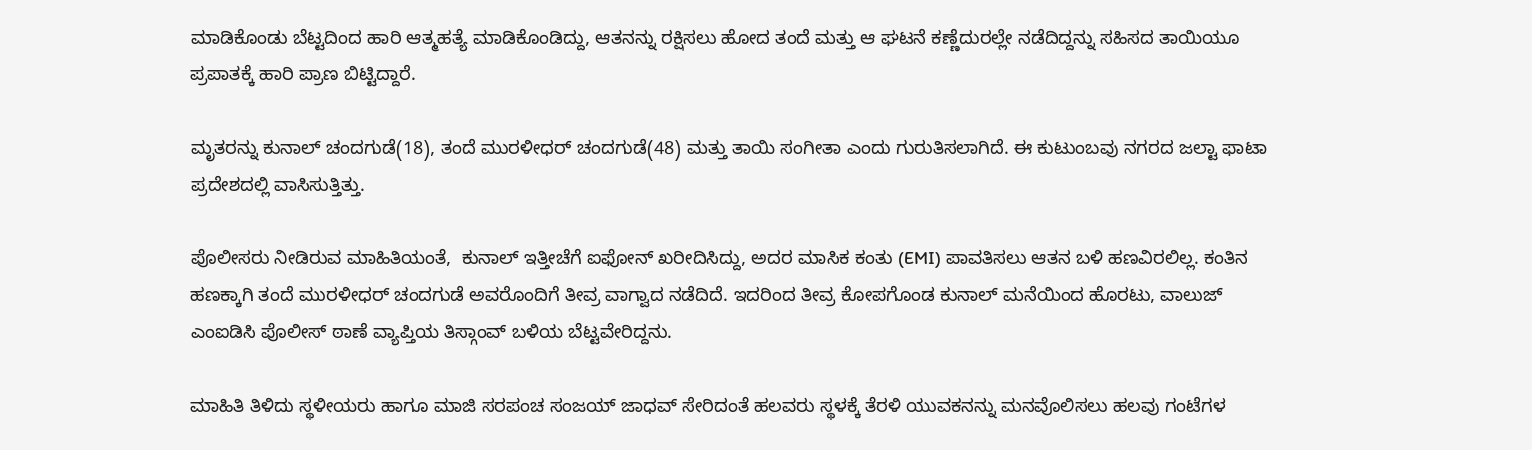ಮಾಡಿಕೊಂಡು ಬೆಟ್ಟದಿಂದ ಹಾರಿ ಆತ್ಮಹತ್ಯೆ ಮಾಡಿಕೊಂಡಿದ್ದು, ಆತನನ್ನು ರಕ್ಷಿಸಲು ಹೋದ ತಂದೆ ಮತ್ತು ಆ ಘಟನೆ ಕಣ್ಣೆದುರಲ್ಲೇ ನಡೆದಿದ್ದನ್ನು ಸಹಿಸದ ತಾಯಿಯೂ ಪ್ರಪಾತಕ್ಕೆ ಹಾರಿ ಪ್ರಾಣ ಬಿಟ್ಟಿದ್ದಾರೆ.

ಮೃತರನ್ನು ಕುನಾಲ್ ಚಂದಗುಡೆ(18), ತಂದೆ ಮುರಳೀಧರ್ ಚಂದಗುಡೆ(48) ಮತ್ತು ತಾಯಿ ಸಂಗೀತಾ ಎಂದು ಗುರುತಿಸಲಾಗಿದೆ. ಈ ಕುಟುಂಬವು ನಗರದ ಜಲ್ಟಾ ಫಾಟಾ ಪ್ರದೇಶದಲ್ಲಿ ವಾಸಿಸುತ್ತಿತ್ತು.

ಪೊಲೀಸರು ನೀಡಿರುವ ಮಾಹಿತಿಯಂತೆ,  ಕುನಾಲ್ ಇತ್ತೀಚೆಗೆ ಐಫೋನ್ ಖರೀದಿಸಿದ್ದು, ಅದರ ಮಾಸಿಕ ಕಂತು (EMI) ಪಾವತಿಸಲು ಆತನ ಬಳಿ ಹಣವಿರಲಿಲ್ಲ. ಕಂತಿನ ಹಣಕ್ಕಾಗಿ ತಂದೆ ಮುರಳೀಧರ್ ಚಂದಗುಡೆ ಅವರೊಂದಿಗೆ ತೀವ್ರ ವಾಗ್ವಾದ ನಡೆದಿದೆ. ಇದರಿಂದ ತೀವ್ರ ಕೋಪಗೊಂಡ ಕುನಾಲ್ ಮನೆಯಿಂದ ಹೊರಟು, ವಾಲುಜ್ ಎಂಐಡಿಸಿ ಪೊಲೀಸ್ ಠಾಣೆ ವ್ಯಾಪ್ತಿಯ ತಿಸ್ಗಾಂವ್ ಬಳಿಯ ಬೆಟ್ಟವೇರಿದ್ದನು.

ಮಾಹಿತಿ ತಿಳಿದು ಸ್ಥಳೀಯರು ಹಾಗೂ ಮಾಜಿ ಸರಪಂಚ ಸಂಜಯ್ ಜಾಧವ್ ಸೇರಿದಂತೆ ಹಲವರು ಸ್ಥಳಕ್ಕೆ ತೆರಳಿ ಯುವಕನನ್ನು ಮನವೊಲಿಸಲು ಹಲವು ಗಂಟೆಗಳ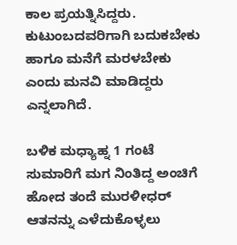ಕಾಲ ಪ್ರಯತ್ನಿಸಿದ್ದರು. ಕುಟುಂಬದವರಿಗಾಗಿ ಬದುಕಬೇಕು ಹಾಗೂ ಮನೆಗೆ ಮರಳಬೇಕು ಎಂದು ಮನವಿ ಮಾಡಿದ್ದರು ಎನ್ನಲಾಗಿದೆ.

ಬಳಿಕ ಮಧ್ಯಾಹ್ನ 1 ಗಂಟೆ ಸುಮಾರಿಗೆ ಮಗ ನಿಂತಿದ್ದ ಅಂಚಿಗೆ ಹೋದ ತಂದೆ ಮುರಳೀಧರ್ ಆತನನ್ನು ಎಳೆದುಕೊಳ್ಳಲು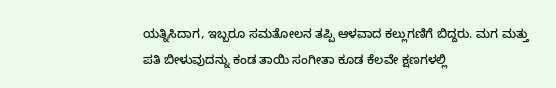ಯತ್ನಿಸಿದಾಗ, ಇಬ್ಬರೂ ಸಮತೋಲನ ತಪ್ಪಿ ಆಳವಾದ ಕಲ್ಲುಗಣಿಗೆ ಬಿದ್ದರು. ಮಗ ಮತ್ತು ಪತಿ ಬೀಳುವುದನ್ನು ಕಂಡ ತಾಯಿ ಸಂಗೀತಾ ಕೂಡ ಕೆಲವೇ ಕ್ಷಣಗಳಲ್ಲಿ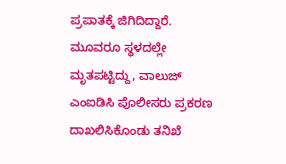ಪ್ರಪಾತಕ್ಕೆ ಜಿಗಿದಿದ್ದಾರೆ. ಮೂವರೂ ಸ್ಥಳದಲ್ಲೇ ಮೃತಪಟ್ಟಿದ್ದು, ವಾಲುಜ್ ಎಂಐಡಿಸಿ ಪೊಲೀಸರು ಪ್ರಕರಣ ದಾಖಲಿಸಿಕೊಂಡು ತನಿಖೆ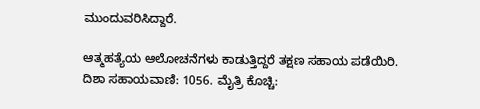ಮುಂದುವರಿಸಿದ್ದಾರೆ.

ಆತ್ಮಹತ್ಯೆಯ ಆಲೋಚನೆಗಳು ಕಾಡುತ್ತಿದ್ದರೆ ತಕ್ಷಣ ಸಹಾಯ ಪಡೆಯಿರಿ. ದಿಶಾ ಸಹಾಯವಾಣಿ: 1056. ಮೈತ್ರಿ ಕೊಚ್ಚಿ: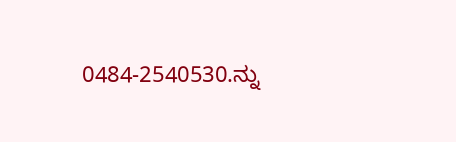0484-2540530.ನ್ನು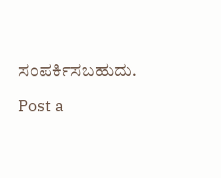ಸಂಪರ್ಕಿಸಬಹುದು.

Post a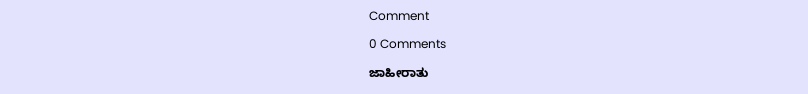Comment

0 Comments

ಜಾಹೀರಾತು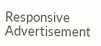Responsive Advertisement